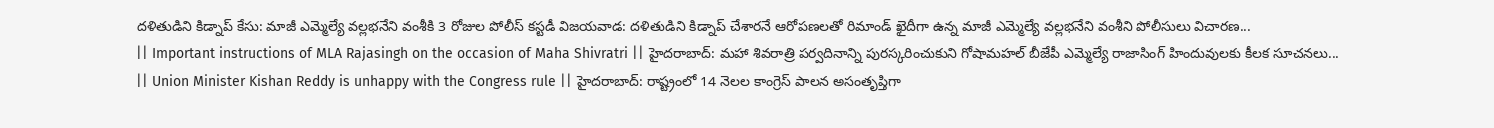దళితుడిని కిడ్నాప్ కేసు: మాజీ ఎమ్మెల్యే వల్లభనేని వంశీకి 3 రోజుల పోలీస్ కస్టడీ విజయవాడ: దళితుడిని కిడ్నాప్ చేశారనే ఆరోపణలతో రిమాండ్ ఖైదీగా ఉన్న మాజీ ఎమ్మెల్యే వల్లభనేని వంశీని పోలీసులు విచారణ...
|| Important instructions of MLA Rajasingh on the occasion of Maha Shivratri || హైదరాబాద్: మహా శివరాత్రి పర్వదినాన్ని పురస్కరించుకుని గోషామహల్ బీజేపీ ఎమ్మెల్యే రాజాసింగ్ హిందువులకు కీలక సూచనలు...
|| Union Minister Kishan Reddy is unhappy with the Congress rule || హైదరాబాద్: రాష్ట్రంలో 14 నెలల కాంగ్రెస్ పాలన అసంతృప్తిగా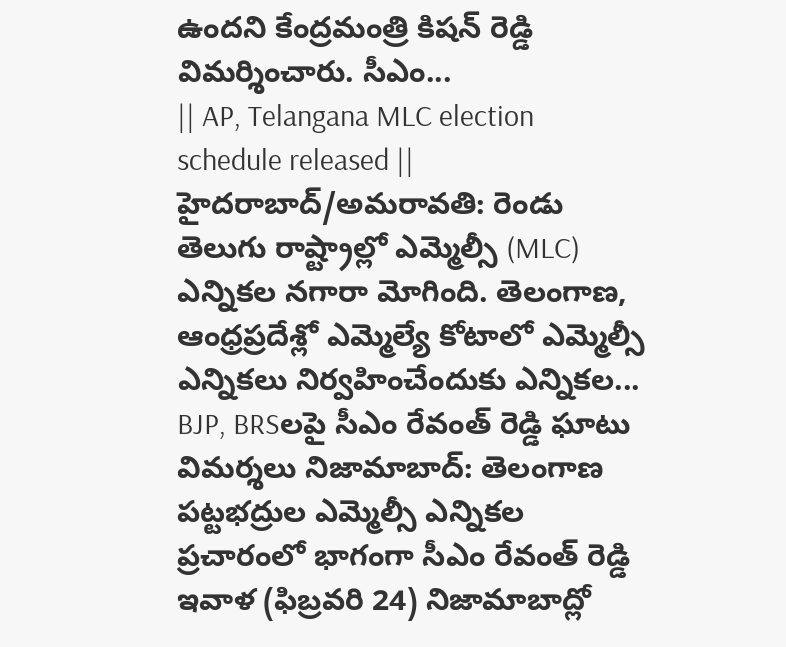ఉందని కేంద్రమంత్రి కిషన్ రెడ్డి విమర్శించారు. సీఎం...
|| AP, Telangana MLC election schedule released || హైదరాబాద్/అమరావతి: రెండు తెలుగు రాష్ట్రాల్లో ఎమ్మెల్సీ (MLC) ఎన్నికల నగారా మోగింది. తెలంగాణ, ఆంధ్రప్రదేశ్లో ఎమ్మెల్యే కోటాలో ఎమ్మెల్సీ ఎన్నికలు నిర్వహించేందుకు ఎన్నికల...
BJP, BRSలపై సీఎం రేవంత్ రెడ్డి ఘాటు విమర్శలు నిజామాబాద్: తెలంగాణ పట్టభద్రుల ఎమ్మెల్సీ ఎన్నికల ప్రచారంలో భాగంగా సీఎం రేవంత్ రెడ్డి ఇవాళ (ఫిబ్రవరి 24) నిజామాబాద్లో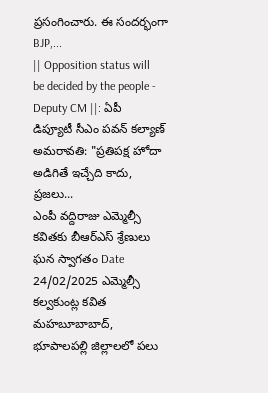ప్రసంగించారు. ఈ సందర్భంగా BJP,...
|| Opposition status will be decided by the people - Deputy CM ||: ఏపీ డిప్యూటీ సీఎం పవన్ కల్యాణ్ అమరావతి: "ప్రతిపక్ష హోదా అడిగితే ఇచ్చేది కాదు, ప్రజలు...
ఎంపీ వద్దిరాజు ఎమ్మెల్సీ కవితకు బీఆర్ఎస్ శ్రేణులు ఘన స్వాగతం Date 24/02/2025 ఎమ్మెల్సీ కల్వకుంట్ల కవిత మహబూబాబాద్, భూపాలపల్లి జిల్లాలలో పలు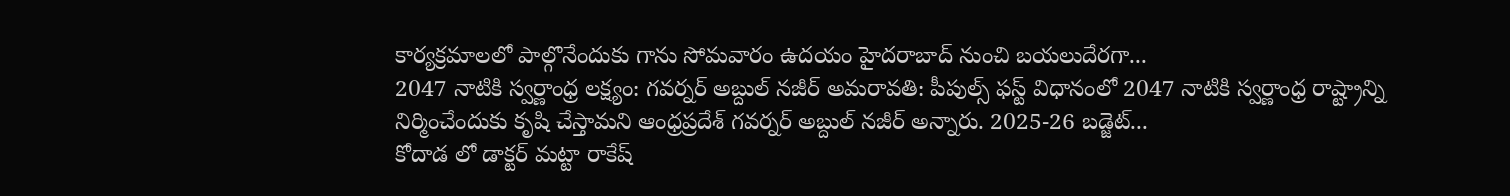కార్యక్రమాలలో పాల్గొనేందుకు గాను సోమవారం ఉదయం హైదరాబాద్ నుంచి బయలుదేరగా...
2047 నాటికి స్వర్ణాంధ్ర లక్ష్యం: గవర్నర్ అబ్దుల్ నజీర్ అమరావతి: పీపుల్స్ ఫస్ట్ విధానంలో 2047 నాటికి స్వర్ణాంధ్ర రాష్ట్రాన్ని నిర్మించేందుకు కృషి చేస్తామని ఆంధ్రప్రదేశ్ గవర్నర్ అబ్దుల్ నజీర్ అన్నారు. 2025-26 బడ్జెట్...
కోదాడ లో డాక్టర్ మట్టా రాకేష్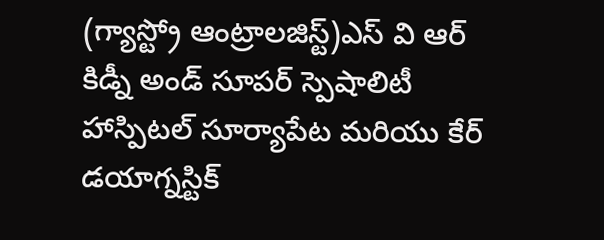(గ్యాస్ట్రో ఆంట్రాలజిస్ట్)ఎస్ వి ఆర్ కిడ్నీ అండ్ సూపర్ స్పెషాలిటీ హాస్పిటల్ సూర్యాపేట మరియు కేర్ డయాగ్నస్టిక్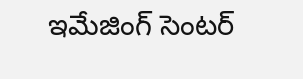ఇమేజింగ్ సెంటర్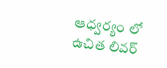ఆధ్వర్యం లో ఉచిత లివర్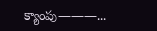క్యాంపు———...